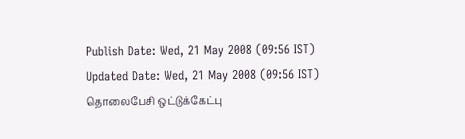Publish Date: Wed, 21 May 2008 (09:56 IST)
Updated Date: Wed, 21 May 2008 (09:56 IST)
தொலைபேசி ஒட்டுக்கேட்பு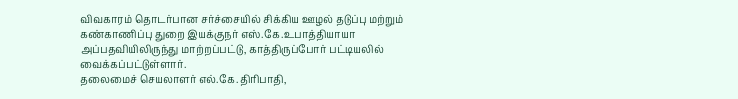விவகாரம் தொடர்பான சர்ச்சையில் சிக்கிய ஊழல் தடுப்பு மற்றும் கண்காணிப்பு துறை இயக்குநர் எஸ்.கே.உபாத்தியாயா அப்பதவியிலிருந்து மாற்றப்பட்டு, காத்திருப்போர் பட்டியலில் வைக்கப்பட்டுள்ளார்.
தலைமைச் செயலாளர் எல்.கே.திரிபாதி,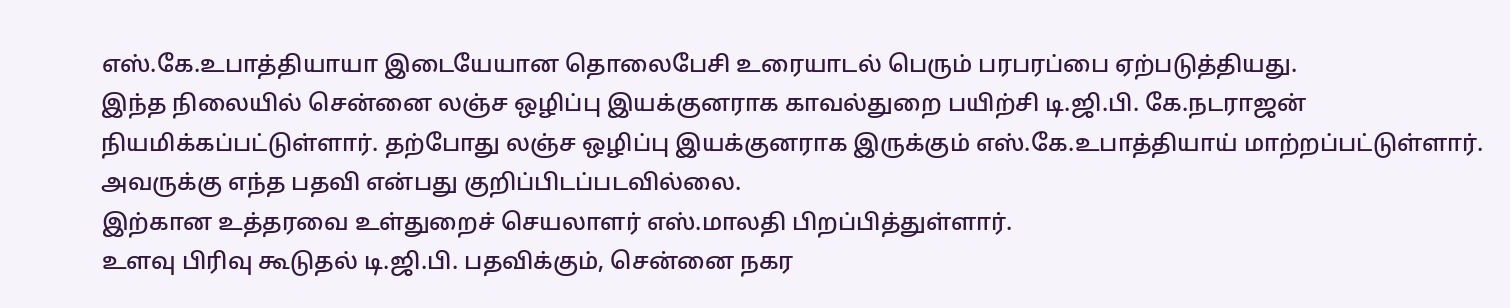எஸ்.கே.உபாத்தியாயா இடையேயான தொலைபேசி உரையாடல் பெரும் பரபரப்பை ஏற்படுத்தியது.
இந்த நிலையில் சென்னை லஞ்ச ஒழிப்பு இயக்குனராக காவல்துறை பயிற்சி டி.ஜி.பி. கே.நடராஜன் நியமிக்கப்பட்டுள்ளார். தற்போது லஞ்ச ஒழிப்பு இயக்குனராக இருக்கும் எஸ்.கே.உபாத்தியாய் மாற்றப்பட்டுள்ளார். அவருக்கு எந்த பதவி என்பது குறிப்பிடப்படவில்லை.
இற்கான உத்தரவை உள்துறைச் செயலாளர் எஸ்.மாலதி பிறப்பித்துள்ளார்.
உளவு பிரிவு கூடுதல் டி.ஜி.பி. பதவிக்கும், சென்னை நகர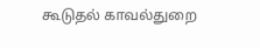கூடுதல் காவல்துறை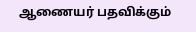ஆணையர் பதவிக்கும்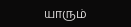யாரும்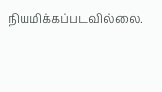நியமிக்கப்படவில்லை.